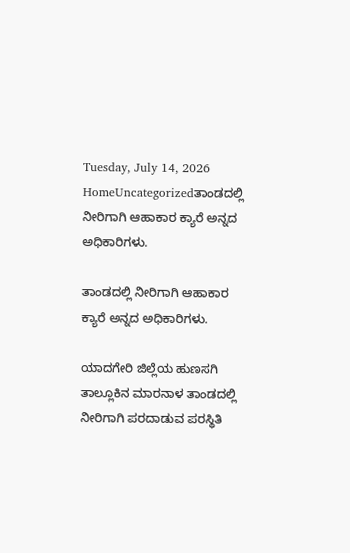Tuesday, July 14, 2026
HomeUncategorizedತಾಂಡದಲ್ಲಿ ನೀರಿಗಾಗಿ ಆಹಾಕಾರ ಕ್ಯಾರೆ ಅನ್ನದ ಅಧಿಕಾರಿಗಳು.

ತಾಂಡದಲ್ಲಿ ನೀರಿಗಾಗಿ ಆಹಾಕಾರ ಕ್ಯಾರೆ ಅನ್ನದ ಅಧಿಕಾರಿಗಳು.

ಯಾದಗೇರಿ ಜಿಲ್ಲೆಯ ಹುಣಸಗಿ ತಾಲ್ಲೂಕಿನ ಮಾರನಾಳ ತಾಂಡದಲ್ಲಿ ನೀರಿಗಾಗಿ ಪರದಾಡುವ ಪರಸ್ಥಿತಿ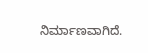ನಿರ್ಮಾಣವಾಗಿದೆ.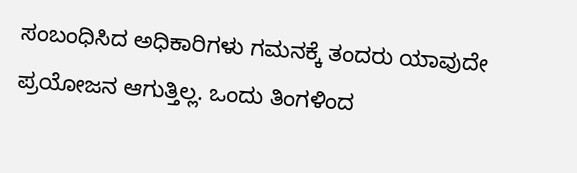ಸಂಬಂಧಿಸಿದ ಅಧಿಕಾರಿಗಳು ಗಮನಕ್ಕೆ ತಂದರು ಯಾವುದೇ ಪ್ರಯೋಜನ ಆಗುತ್ತಿಲ್ಲ. ಒಂದು ತಿಂಗಳಿಂದ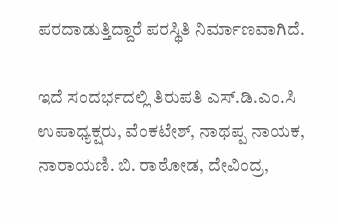ಪರದಾಡುತ್ತಿದ್ದಾರೆ ಪರಸ್ಥಿತಿ ನಿರ್ಮಾಣವಾಗಿದೆ.

ಇದೆ ಸಂದರ್ಭದಲ್ಲಿ ತಿರುಪತಿ ಎಸ್.ಡಿ.ಎಂ.ಸಿ ಉಪಾಧ್ಯಕ್ಷರು, ವೆಂಕಟೇಶ್, ನಾಥಪ್ಪ ನಾಯಕ, ನಾರಾಯಣಿ. ಬಿ. ರಾಠೋಡ, ದೇವಿಂದ್ರ,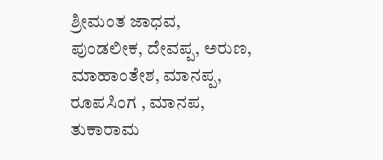ಶ್ರೀಮಂತ ಜಾಧವ, ಪುಂಡಲೀಕ, ದೇವಪ್ಪ, ಅರುಣ, ಮಾಹಾಂತೇಶ, ಮಾನಪ್ಪ, ರೂಪಸಿಂಗ , ಮಾನಪ, ತುಕಾರಾಮ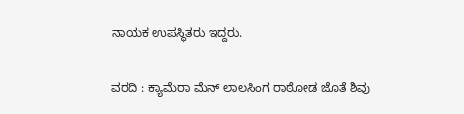ನಾಯಕ ಉಪಸ್ಥಿತರು ಇದ್ದರು.

ವರದಿ : ಕ್ಯಾಮೆರಾ ಮೆನ್ ಲಾಲಸಿಂಗ ರಾಠೋಡ ಜೊತೆ ಶಿವು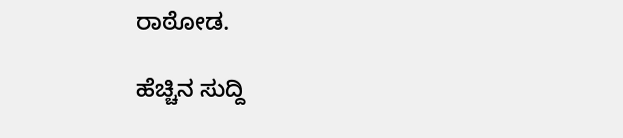ರಾಠೋಡ.

ಹೆಚ್ಚಿನ ಸುದ್ದಿ